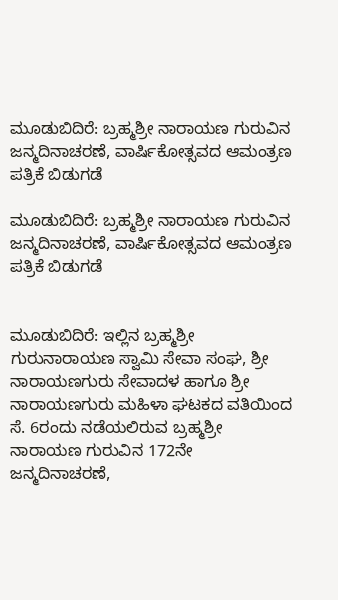ಮೂಡುಬಿದಿರೆ: ಬ್ರಹ್ಮಶ್ರೀ ನಾರಾಯಣ ಗುರುವಿನ ಜನ್ಮದಿನಾಚರಣೆ, ವಾರ್ಷಿಕೋತ್ಸವದ ಆಮಂತ್ರಣ ಪತ್ರಿಕೆ ಬಿಡುಗಡೆ

ಮೂಡುಬಿದಿರೆ: ಬ್ರಹ್ಮಶ್ರೀ ನಾರಾಯಣ ಗುರುವಿನ ಜನ್ಮದಿನಾಚರಣೆ, ವಾರ್ಷಿಕೋತ್ಸವದ ಆಮಂತ್ರಣ ಪತ್ರಿಕೆ ಬಿಡುಗಡೆ


ಮೂಡುಬಿದಿರೆ: ಇಲ್ಲಿನ ಬ್ರಹ್ಮಶ್ರೀ ಗುರುನಾರಾಯಣ ಸ್ವಾಮಿ ಸೇವಾ ಸಂಘ, ಶ್ರೀ ನಾರಾಯಣಗುರು ಸೇವಾದಳ ಹಾಗೂ ಶ್ರೀ ನಾರಾಯಣಗುರು ಮಹಿಳಾ ಘಟಕದ ವತಿಯಿಂದ ಸೆ. 6ರಂದು ನಡೆಯಲಿರುವ ಬ್ರಹ್ಮಶ್ರೀ ನಾರಾಯಣ ಗುರುವಿನ 172ನೇ ಜನ್ಮದಿನಾಚರಣೆ,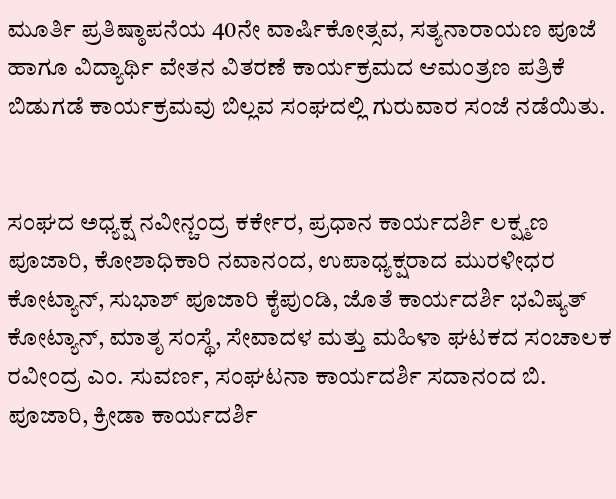ಮೂರ್ತಿ ಪ್ರತಿಷ್ಠಾಪನೆಯ 40ನೇ ವಾರ್ಷಿಕೋತ್ಸವ, ಸತ್ಯನಾರಾಯಣ ಪೂಜೆ ಹಾಗೂ ವಿದ್ಯಾರ್ಥಿ ವೇತನ ವಿತರಣೆ ಕಾರ್ಯಕ್ರಮದ ಆಮಂತ್ರಣ ಪತ್ರಿಕೆ ಬಿಡುಗಡೆ ಕಾರ್ಯಕ್ರಮವು ಬಿಲ್ಲವ ಸಂಘದಲ್ಲಿ ಗುರುವಾರ ಸಂಜೆ ನಡೆಯಿತು.


ಸಂಘದ ಅಧ್ಯಕ್ಷ ನವೀನ್ಚಂದ್ರ ಕರ್ಕೇರ, ಪ್ರಧಾನ ಕಾರ್ಯದರ್ಶಿ ಲಕ್ಷ್ಮಣ ಪೂಜಾರಿ, ಕೋಶಾಧಿಕಾರಿ ನವಾನಂದ, ಉಪಾಧ್ಯಕ್ಷರಾದ ಮುರಳೀಧರ ಕೋಟ್ಯಾನ್, ಸುಭಾಶ್ ಪೂಜಾರಿ ಕೈಪುಂಡಿ, ಜೊತೆ ಕಾರ್ಯದರ್ಶಿ ಭವಿಷ್ಯತ್ ಕೋಟ್ಯಾನ್, ಮಾತೃ ಸಂಸ್ಥೆ, ಸೇವಾದಳ ಮತ್ತು ಮಹಿಳಾ ಘಟಕದ ಸಂಚಾಲಕ ರವೀಂದ್ರ ಎಂ. ಸುವರ್ಣ, ಸಂಘಟನಾ ಕಾರ್ಯದರ್ಶಿ ಸದಾನಂದ ಬಿ. ಪೂಜಾರಿ, ಕ್ರೀಡಾ ಕಾರ್ಯದರ್ಶಿ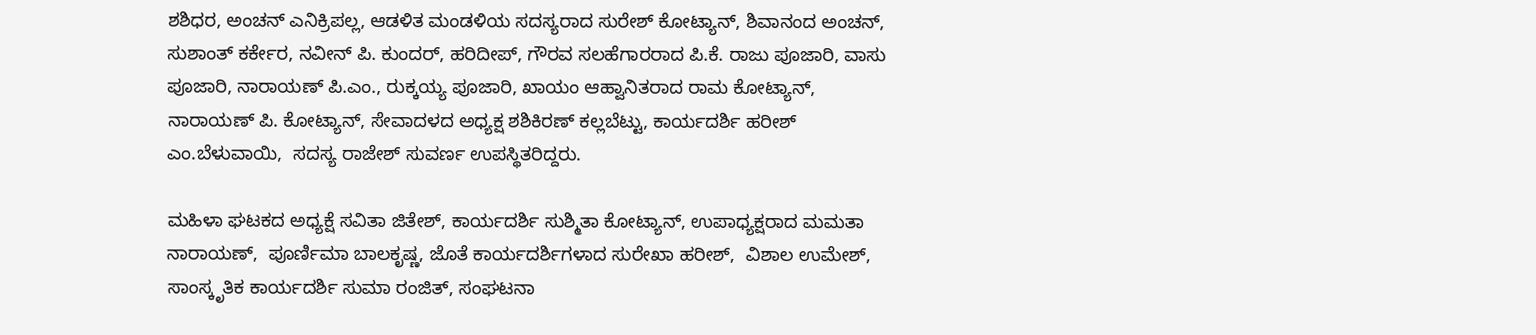ಶಶಿಧರ, ಅಂಚನ್ ಎನಿಕ್ರಿಪಲ್ಲ, ಆಡಳಿತ ಮಂಡಳಿಯ ಸದಸ್ಯರಾದ ಸುರೇಶ್ ಕೋಟ್ಯಾನ್, ಶಿವಾನಂದ ಅಂಚನ್, ಸುಶಾಂತ್ ಕರ್ಕೇರ, ನವೀನ್ ಪಿ. ಕುಂದರ್, ಹರಿದೀಪ್, ಗೌರವ ಸಲಹೆಗಾರರಾದ ಪಿ.ಕೆ. ರಾಜು ಪೂಜಾರಿ, ವಾಸು ಪೂಜಾರಿ, ನಾರಾಯಣ್ ಪಿ.ಎಂ., ರುಕ್ಕಯ್ಯ ಪೂಜಾರಿ, ಖಾಯಂ ಆಹ್ವಾನಿತರಾದ ರಾಮ ಕೋಟ್ಯಾನ್,  ನಾರಾಯಣ್ ಪಿ. ಕೋಟ್ಯಾನ್, ಸೇವಾದಳದ ಅಧ್ಯಕ್ಷ ಶಶಿಕಿರಣ್ ಕಲ್ಲಬೆಟ್ಟು, ಕಾರ್ಯದರ್ಶಿ ಹರೀಶ್ ಎಂ.ಬೆಳುವಾಯಿ,  ಸದಸ್ಯ ರಾಜೇಶ್ ಸುವರ್ಣ ಉಪಸ್ಥಿತರಿದ್ದರು.

ಮಹಿಳಾ ಘಟಕದ ಅಧ್ಯಕ್ಷೆ ಸವಿತಾ ಜಿತೇಶ್, ಕಾರ್ಯದರ್ಶಿ ಸುಶ್ಮಿತಾ ಕೋಟ್ಯಾನ್, ಉಪಾಧ್ಯಕ್ಷರಾದ ಮಮತಾ ನಾರಾಯಣ್,  ಪೂರ್ಣಿಮಾ ಬಾಲಕೃಷ್ಣ, ಜೊತೆ ಕಾರ್ಯದರ್ಶಿಗಳಾದ ಸುರೇಖಾ ಹರೀಶ್,  ವಿಶಾಲ ಉಮೇಶ್, ಸಾಂಸ್ಕೃತಿಕ ಕಾರ್ಯದರ್ಶಿ ಸುಮಾ ರಂಜಿತ್, ಸಂಘಟನಾ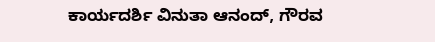ಕಾರ್ಯದರ್ಶಿ ವಿನುತಾ ಆನಂದ್, ಗೌರವ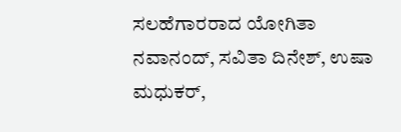ಸಲಹೆಗಾರರಾದ ಯೋಗಿತಾ ನವಾನಂದ್, ಸವಿತಾ ದಿನೇಶ್, ಉಷಾ ಮಧುಕರ್,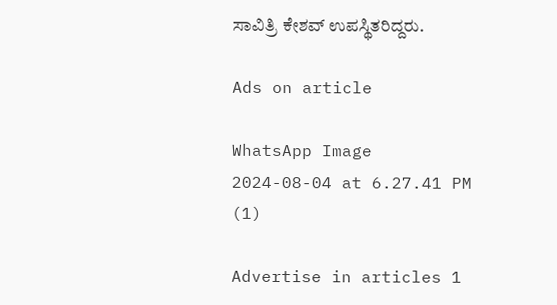ಸಾವಿತ್ರಿ ಕೇಶವ್ ಉಪಸ್ಥಿತರಿದ್ದರು.

Ads on article

WhatsApp Image 2024-08-04 at 6.27.41 PM (1)

Advertise in articles 1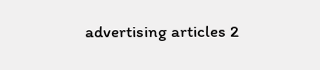advertising articles 2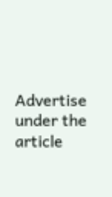Advertise under the article